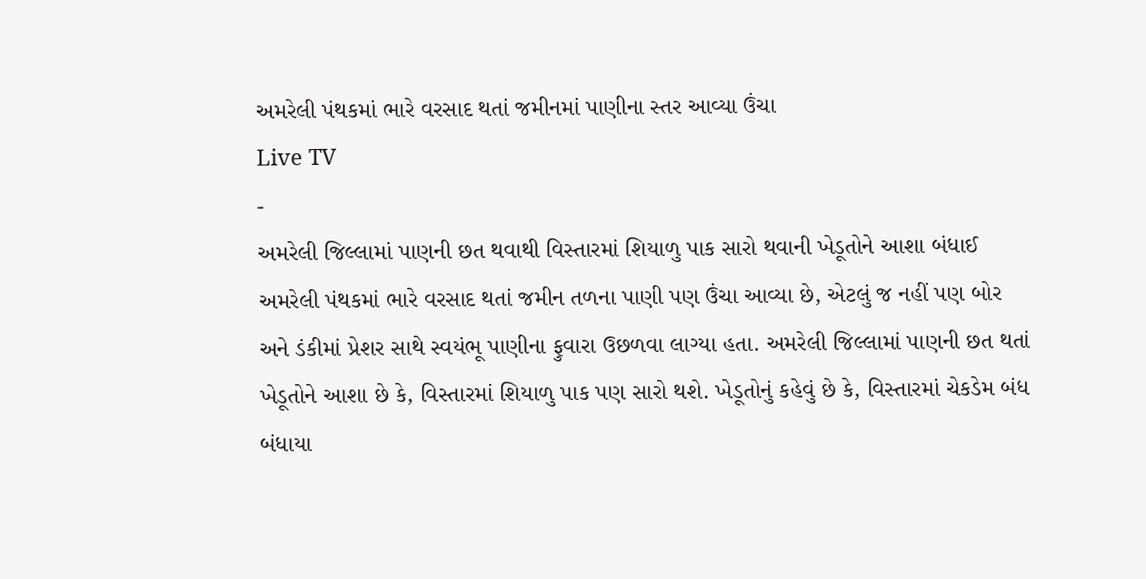અમરેલી પંથકમાં ભારે વરસાદ થતાં જમીનમાં પાણીના સ્તર આવ્યા ઉંચા
Live TV
-
અમરેલી જિલ્લામાં પાણની છત થવાથી વિસ્તારમાં શિયાળુ પાક સારો થવાની ખેડૂતોને આશા બંધાઈ
અમરેલી પંથકમાં ભારે વરસાદ થતાં જમીન તળના પાણી પણ ઉંચા આવ્યા છે, એટલું જ નહીં પણ બોર અને ડંકીમાં પ્રેશર સાથે સ્વયંભૂ પાણીના ફુવારા ઉછળવા લાગ્યા હતા. અમરેલી જિલ્લામાં પાણની છત થતાં ખેડૂતોને આશા છે કે, વિસ્તારમાં શિયાળુ પાક પણ સારો થશે. ખેડૂતોનું કહેવું છે કે, વિસ્તારમાં ચેકડેમ બંધ બંધાયા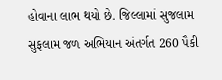હોવાના લાભ થયો છે. જિલ્લામાં સુજલામ સુફલામ જળ અભિયાન અંતર્ગત 260 પૈકી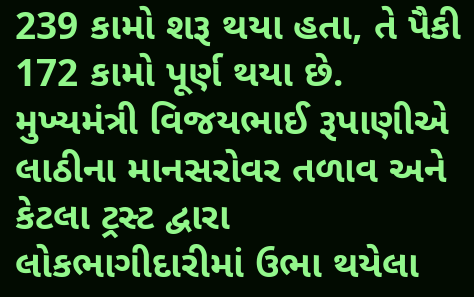239 કામો શરૂ થયા હતા, તે પૈકી 172 કામો પૂર્ણ થયા છે. મુખ્યમંત્રી વિજયભાઈ રૂપાણીએ લાઠીના માનસરોવર તળાવ અને કેટલા ટ્રસ્ટ દ્વારા લોકભાગીદારીમાં ઉભા થયેલા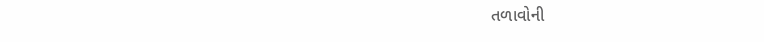તળાવોની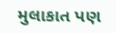મુલાકાત પણ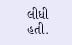લીધી હતી.